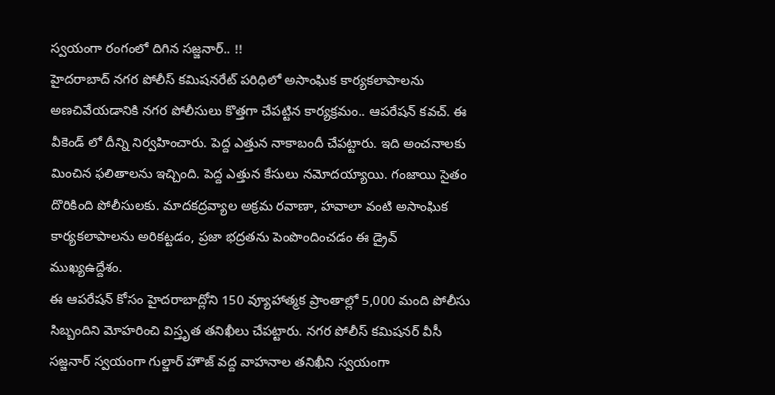స్వయంగా రంగంలో దిగిన సజ్జనార్.. !!
హైదరాబాద్ నగర పోలీస్ కమిషనరేట్ పరిధిలో అసాంఘిక కార్యకలాపాలను అణచివేయడానికి నగర పోలీసులు కొత్తగా చేపట్టిన కార్యక్రమం.. ఆపరేషన్ కవచ్. ఈ వీకెండ్ లో దీన్ని నిర్వహించారు. పెద్ద ఎత్తున నాకాబందీ చేపట్టారు. ఇది అంచనాలకు మించిన ఫలితాలను ఇచ్చింది. పెద్ద ఎత్తున కేసులు నమోదయ్యాయి. గంజాయి సైతం దొరికింది పోలీసులకు. మాదకద్రవ్యాల అక్రమ రవాణా, హవాలా వంటి అసాంఘిక కార్యకలాపాలను అరికట్టడం, ప్రజా భద్రతను పెంపొందించడం ఈ డ్రైవ్ ముఖ్యఉద్దేశం.
ఈ ఆపరేషన్ కోసం హైదరాబాద్లోని 150 వ్యూహాత్మక ప్రాంతాల్లో 5,000 మంది పోలీసు సిబ్బందిని మోహరించి విస్తృత తనిఖీలు చేపట్టారు. నగర పోలీస్ కమిషనర్ వీసీ సజ్జనార్ స్వయంగా గుల్జార్ హౌజ్ వద్ద వాహనాల తనిఖీని స్వయంగా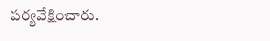పర్యవేక్షించారు.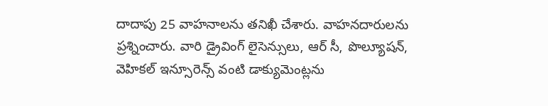దాదాపు 25 వాహనాలను తనిఖీ చేశారు. వాహనదారులను ప్రశ్నించారు. వారి డ్రైవింగ్ లైసెన్సులు, ఆర్ సీ, పొల్యూషన్, వెహికల్ ఇన్సూరెన్స్ వంటి డాక్యుమెంట్లను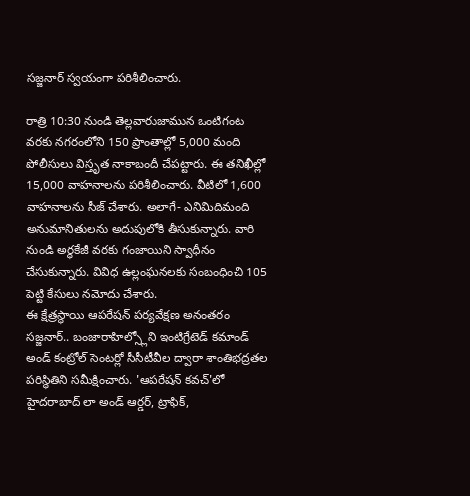సజ్జనార్ స్వయంగా పరిశీలించారు.

రాత్రి 10:30 నుండి తెల్లవారుజామున ఒంటిగంట వరకు నగరంలోని 150 ప్రాంతాల్లో 5,000 మంది పోలీసులు విస్తృత నాకాబందీ చేపట్టారు. ఈ తనిఖీల్లో 15,000 వాహనాలను పరిశీలించారు. వీటిలో 1,600 వాహనాలను సీజ్ చేశారు. అలాగే- ఎనిమిదిమంది అనుమానితులను అదుపులోకి తీసుకున్నారు. వారి నుండి అర్ధకేజీ వరకు గంజాయిని స్వాధీనం చేసుకున్నారు. వివిధ ఉల్లంఘనలకు సంబంధించి 105 పెట్టి కేసులు నమోదు చేశారు.
ఈ క్షేత్రస్థాయి ఆపరేషన్ పర్యవేక్షణ అనంతరం సజ్జనార్.. బంజారాహిల్స్లోని ఇంటిగ్రేటెడ్ కమాండ్ అండ్ కంట్రోల్ సెంటర్లో సీసీటీవీల ద్వారా శాంతిభద్రతల పరిస్థితిని సమీక్షించారు. 'ఆపరేషన్ కవచ్'లో హైదరాబాద్ లా అండ్ ఆర్డర్, ట్రాఫిక్,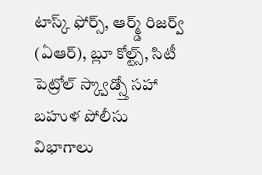టాస్క్ ఫోర్స్, ఆర్మ్డ్ రిజర్వ్ (ఏఆర్), బ్లూ కోల్ట్స్, సిటీ పెట్రోల్ స్క్వాడ్స్తో సహా బహుళ పోలీసు విభాగాలు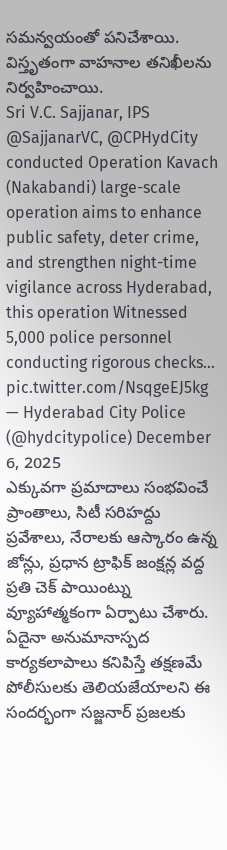సమన్వయంతో పనిచేశాయి. విస్తృతంగా వాహనాల తనిఖీలను నిర్వహించాయి.
Sri V.C. Sajjanar, IPS @SajjanarVC, @CPHydCity conducted Operation Kavach (Nakabandi) large-scale operation aims to enhance public safety, deter crime, and strengthen night-time vigilance across Hyderabad, this operation Witnessed 5,000 police personnel conducting rigorous checks… pic.twitter.com/NsqgeEJ5kg
— Hyderabad City Police (@hydcitypolice) December 6, 2025
ఎక్కువగా ప్రమాదాలు సంభవించే ప్రాంతాలు, సిటీ సరిహద్దు ప్రవేశాలు, నేరాలకు ఆస్కారం ఉన్న జోన్లు, ప్రధాన ట్రాఫిక్ జంక్షన్ల వద్ద ప్రతి చెక్ పాయింట్ను వ్యూహాత్మకంగా ఏర్పాటు చేశారు. ఏదైనా అనుమానాస్పద కార్యకలాపాలు కనిపిస్తే తక్షణమే పోలీసులకు తెలియజేయాలని ఈ సందర్భంగా సజ్జనార్ ప్రజలకు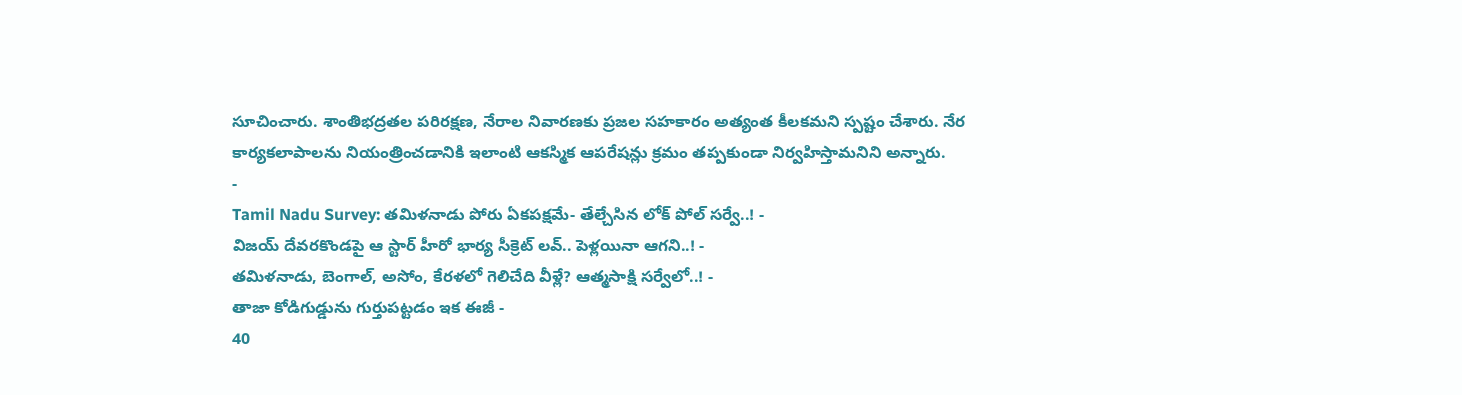సూచించారు. శాంతిభద్రతల పరిరక్షణ, నేరాల నివారణకు ప్రజల సహకారం అత్యంత కీలకమని స్పష్టం చేశారు. నేర కార్యకలాపాలను నియంత్రించడానికి ఇలాంటి ఆకస్మిక ఆపరేషన్లు క్రమం తప్పకుండా నిర్వహిస్తామనిని అన్నారు.
-
Tamil Nadu Survey: తమిళనాడు పోరు ఏకపక్షమే- తేల్చేసిన లోక్ పోల్ సర్వే..! -
విజయ్ దేవరకొండపై ఆ స్టార్ హీరో భార్య సీక్రెట్ లవ్.. పెళ్లయినా ఆగని..! -
తమిళనాడు, బెంగాల్, అసోం, కేరళలో గెలిచేది వీళ్లే? ఆత్మసాక్షి సర్వేలో..! -
తాజా కోడిగుడ్డును గుర్తుపట్టడం ఇక ఈజీ -
40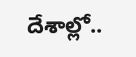దేశాల్లో..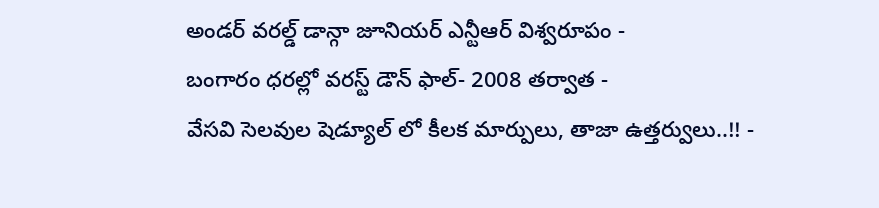అండర్ వరల్డ్ డాన్గా జూనియర్ ఎన్టీఆర్ విశ్వరూపం -
బంగారం ధరల్లో వరస్ట్ డౌన్ ఫాల్- 2008 తర్వాత -
వేసవి సెలవుల షెడ్యూల్ లో కీలక మార్పులు, తాజా ఉత్తర్వులు..!! -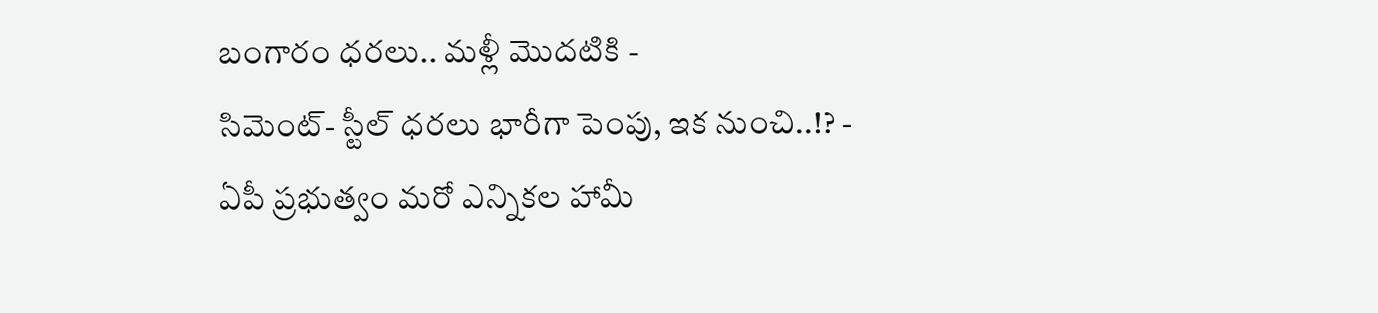బంగారం ధరలు.. మళ్లీ మొదటికి -
సిమెంట్- స్టీల్ ధరలు భారీగా పెంపు, ఇక నుంచి..!? -
ఏపీ ప్రభుత్వం మరో ఎన్నికల హామీ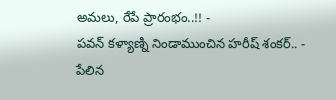అమలు, రేపే ప్రారంభం..!! -
పవన్ కళ్యాణ్ని నిండాముంచిన హరీష్ శంకర్.. -
పేలిన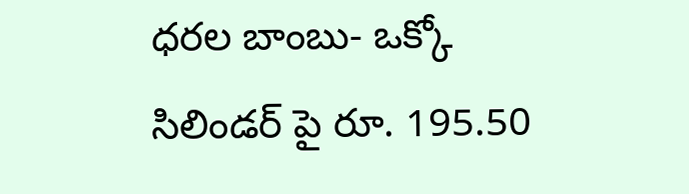ధరల బాంబు- ఒక్కో సిలిండర్ పై రూ. 195.50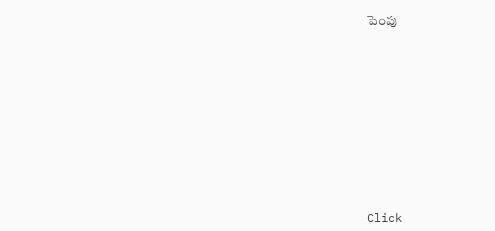పెంపు












Click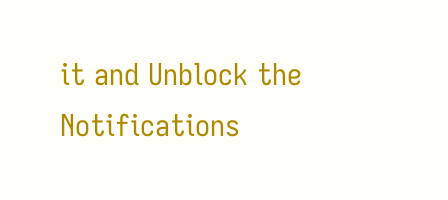it and Unblock the Notifications